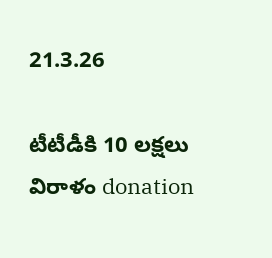21.3.26

టీటీడీకి 10 లక్షలు విరాళం donation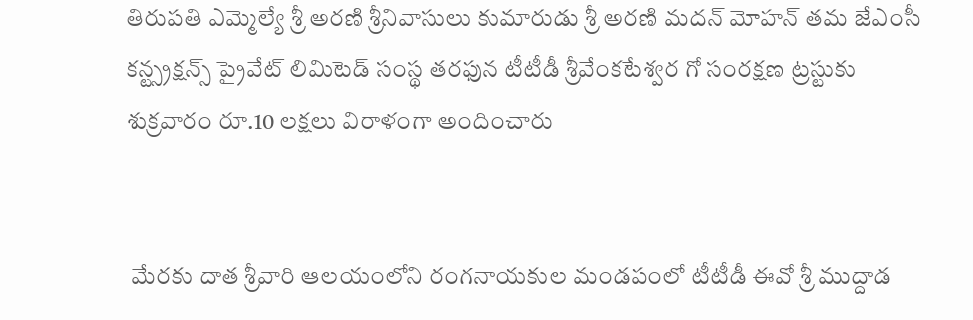తిరుపతి ఎమ్మెల్యే శ్రీ అరణి శ్రీనివాసులు కుమారుడు శ్రీ అరణి మదన్ మోహన్ తమ జేఎంసీ కన్ట్స్రక్షన్స్ ప్రైవేట్ లిమిటెడ్ సంస్థ తరఫున టీటీడీ శ్రీవేంకటేశ్వర గో సంరక్షణ ట్రస్టుకు శుక్రవారం రూ.10 లక్షలు విరాళంగా అందించారు


 మేరకు దాత శ్రీవారి ఆలయంలోని రంగనాయకుల మండపంలో టీటీడీ ఈవో శ్రీ ముద్దాడ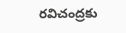రవిచంద్రకు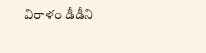విరాళం డీడీని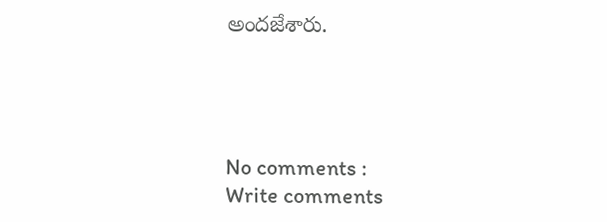అందజేశారు.




No comments :
Write comments